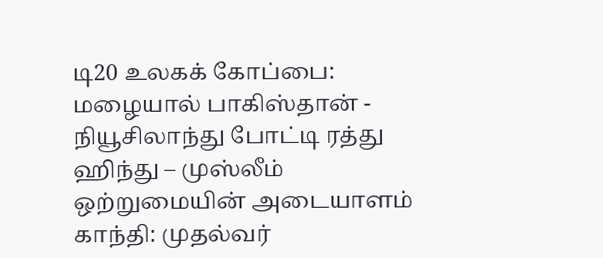டி20 உலகக் கோப்பை: மழையால் பாகிஸ்தான் - நியூசிலாந்து போட்டி ரத்து ஹிந்து – முஸ்லீம் ஒற்றுமையின் அடையாளம் காந்தி: முதல்வர்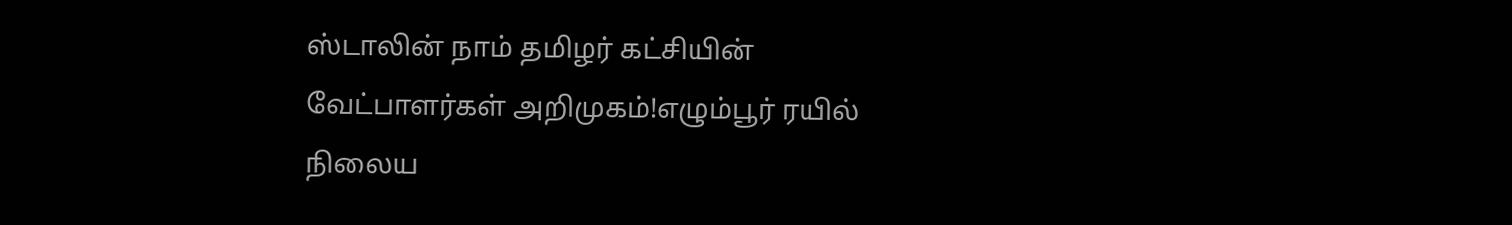ஸ்டாலின் நாம் தமிழர் கட்சியின் வேட்பாளர்கள் அறிமுகம்!எழும்பூர் ரயில் நிலைய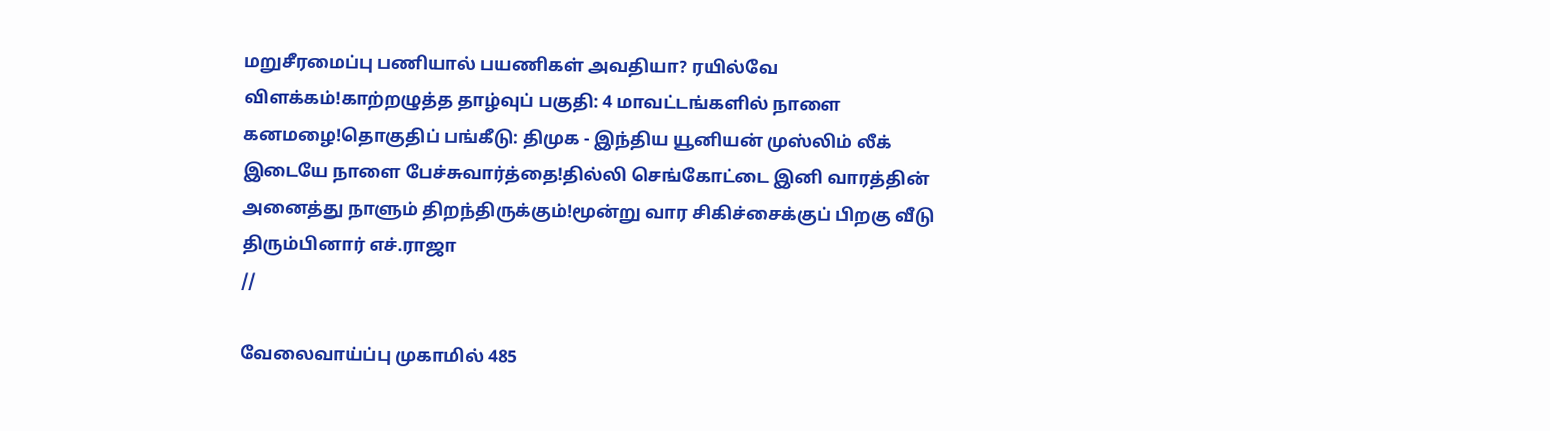மறுசீரமைப்பு பணியால் பயணிகள் அவதியா? ரயில்வே விளக்கம்!காற்றழுத்த தாழ்வுப் பகுதி: 4 மாவட்டங்களில் நாளை கனமழை!தொகுதிப் பங்கீடு: திமுக - இந்திய யூனியன் முஸ்லிம் லீக் இடையே நாளை பேச்சுவார்த்தை!தில்லி செங்கோட்டை இனி வாரத்தின் அனைத்து நாளும் திறந்திருக்கும்!மூன்று வார சிகிச்சைக்குப் பிறகு வீடு திரும்பினார் எச்.ராஜா
//

வேலைவாய்ப்பு முகாமில் 485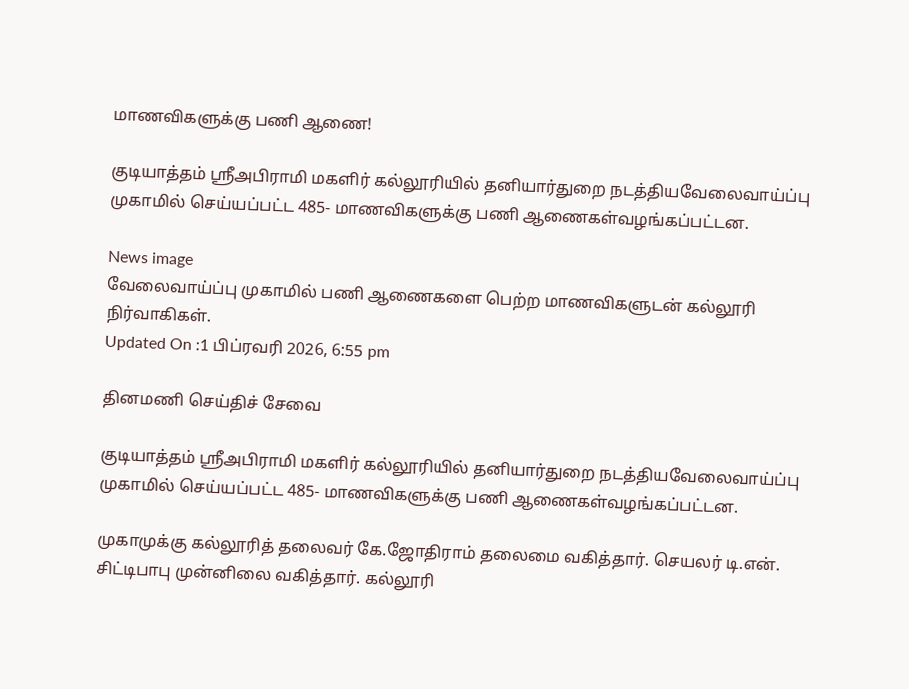மாணவிகளுக்கு பணி ஆணை!

குடியாத்தம் ஸ்ரீஅபிராமி மகளிர் கல்லூரியில் தனியார்துறை நடத்தியவேலைவாய்ப்பு முகாமில் செய்யப்பட்ட 485- மாணவிகளுக்கு பணி ஆணைகள்வழங்கப்பட்டன.

News image
வேலைவாய்ப்பு முகாமில் பணி ஆணைகளை பெற்ற மாணவிகளுடன் கல்லூரி நிர்வாகிகள்.
Updated On :1 பிப்ரவரி 2026, 6:55 pm

தினமணி செய்திச் சேவை

குடியாத்தம் ஸ்ரீஅபிராமி மகளிர் கல்லூரியில் தனியார்துறை நடத்தியவேலைவாய்ப்பு முகாமில் செய்யப்பட்ட 485- மாணவிகளுக்கு பணி ஆணைகள்வழங்கப்பட்டன.

முகாமுக்கு கல்லூரித் தலைவர் கே.ஜோதிராம் தலைமை வகித்தார். செயலர் டி.என். சிட்டிபாபு முன்னிலை வகித்தார். கல்லூரி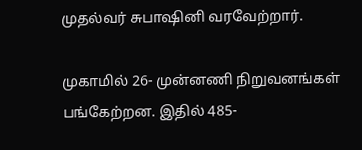முதல்வர் சுபாஷினி வரவேற்றார்.

முகாமில் 26- முன்னணி நிறுவனங்கள் பங்கேற்றன. இதில் 485-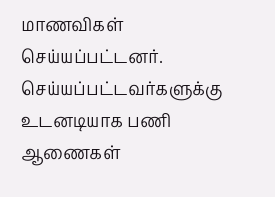மாணவிகள் செய்யப்பட்டனர். செய்யப்பட்டவர்களுக்கு உடனடியாக பணி ஆணைகள்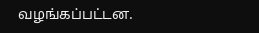வழங்கப்பட்டன.